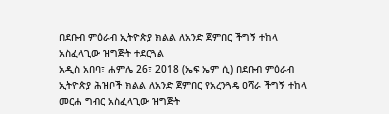በደቡብ ምዕራብ ኢትዮጵያ ክልል ለአንድ ጀምበር ችግኝ ተከላ አስፈላጊው ዝግጅት ተደርጓል
አዲስ አበባ፣ ሐምሌ 26፣ 2018 (ኤፍ ኤም ሲ) በደቡብ ምዕራብ ኢትዮጵያ ሕዝቦች ክልል ለአንድ ጀምበር የአረንጓዴ ዐሻራ ችግኝ ተከላ መርሐ ግብር አስፈላጊው ዝግጅት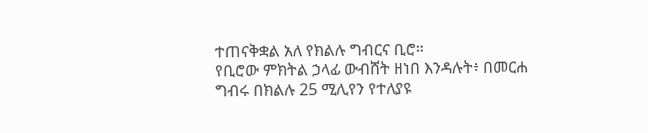ተጠናቅቋል አለ የክልሉ ግብርና ቢሮ።
የቢሮው ምክትል ኃላፊ ውብሸት ዘነበ እንዳሉት፥ በመርሐ ግብሩ በክልሉ 25 ሚሊየን የተለያዩ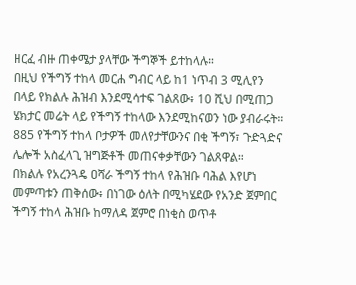ዘርፈ ብዙ ጠቀሜታ ያላቸው ችግኞች ይተከላሉ።
በዚህ የችግኝ ተከላ መርሐ ግብር ላይ ከ1 ነጥብ 3 ሚሊየን በላይ የክልሉ ሕዝብ እንደሚሳተፍ ገልጸው፥ 10 ሺህ በሚጠጋ ሄክታር መሬት ላይ የችግኝ ተከላው እንደሚከናወን ነው ያብራሩት።
885 የችግኝ ተከላ ቦታዎች መለየታቸውንና በቂ ችግኝ፣ ጉድጓድና ሌሎች አስፈላጊ ዝግጅቶች መጠናቀቃቸውን ገልጸዋል።
በክልሉ የአረንጓዴ ዐሻራ ችግኝ ተከላ የሕዝቡ ባሕል እየሆነ መምጣቱን ጠቅሰው፥ በነገው ዕለት በሚካሄደው የአንድ ጀምበር ችግኝ ተከላ ሕዝቡ ከማለዳ ጀምሮ በነቂስ ወጥቶ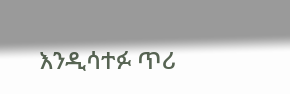እንዲሳተፉ ጥሪ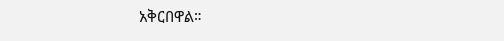አቅርበዋል።